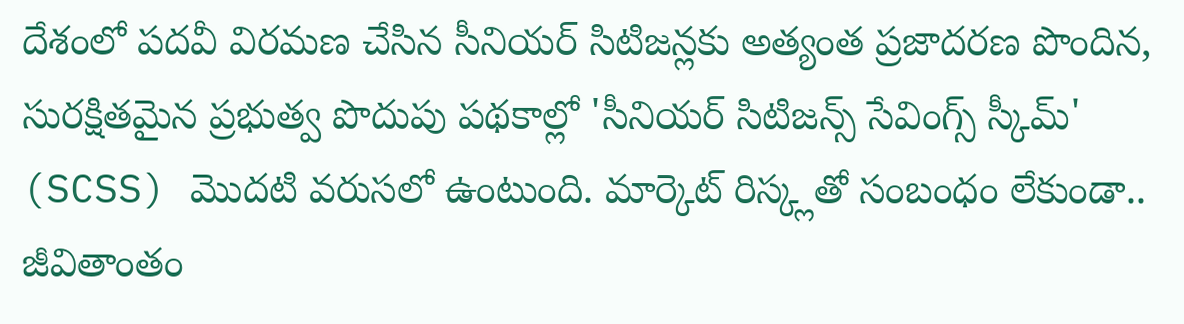దేశంలో పదవీ విరమణ చేసిన సీనియర్ సిటిజన్లకు అత్యంత ప్రజాదరణ పొందిన, సురక్షితమైన ప్రభుత్వ పొదుపు పథకాల్లో 'సీనియర్ సిటిజన్స్ సేవింగ్స్ స్కీమ్' (SCSS) మొదటి వరుసలో ఉంటుంది. మార్కెట్ రిస్క్లతో సంబంధం లేకుండా.. జీవితాంతం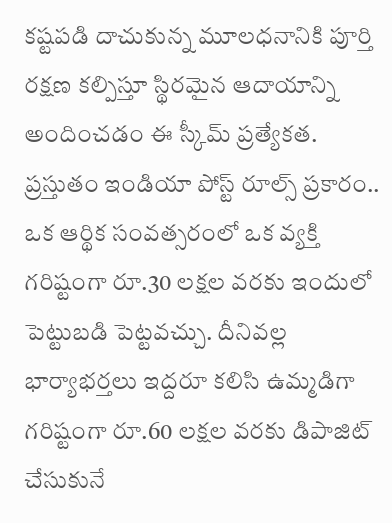కష్టపడి దాచుకున్న మూలధనానికి పూర్తి రక్షణ కల్పిస్తూ స్థిరమైన ఆదాయాన్ని అందించడం ఈ స్కీమ్ ప్రత్యేకత. ప్రస్తుతం ఇండియా పోస్ట్ రూల్స్ ప్రకారం.. ఒక ఆర్థిక సంవత్సరంలో ఒక వ్యక్తి గరిష్టంగా రూ.30 లక్షల వరకు ఇందులో పెట్టుబడి పెట్టవచ్చు. దీనివల్ల భార్యాభర్తలు ఇద్దరూ కలిసి ఉమ్మడిగా గరిష్టంగా రూ.60 లక్షల వరకు డిపాజిట్ చేసుకునే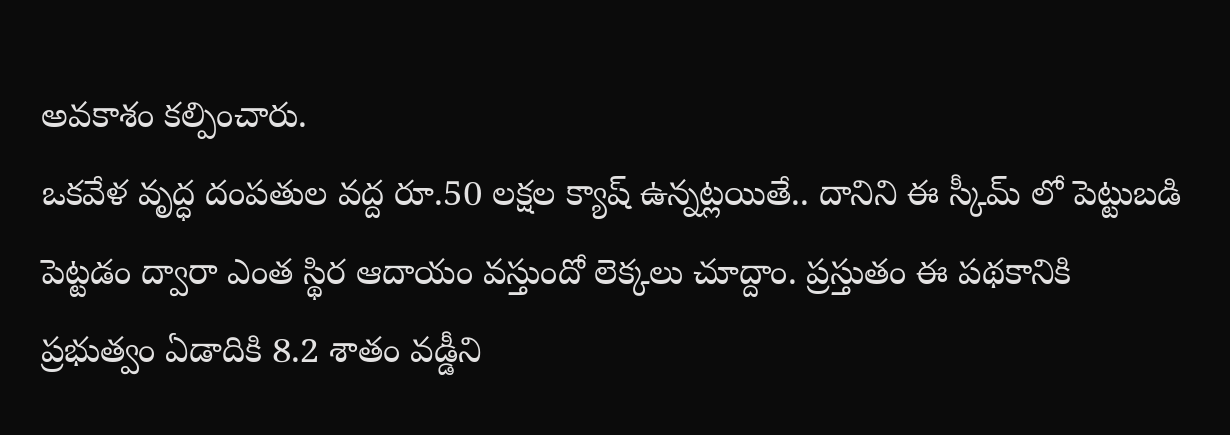అవకాశం కల్పించారు.
ఒకవేళ వృద్ధ దంపతుల వద్ద రూ.50 లక్షల క్యాష్ ఉన్నట్లయితే.. దానిని ఈ స్కీమ్ లో పెట్టుబడి పెట్టడం ద్వారా ఎంత స్థిర ఆదాయం వస్తుందో లెక్కలు చూద్దాం. ప్రస్తుతం ఈ పథకానికి ప్రభుత్వం ఏడాదికి 8.2 శాతం వడ్డీని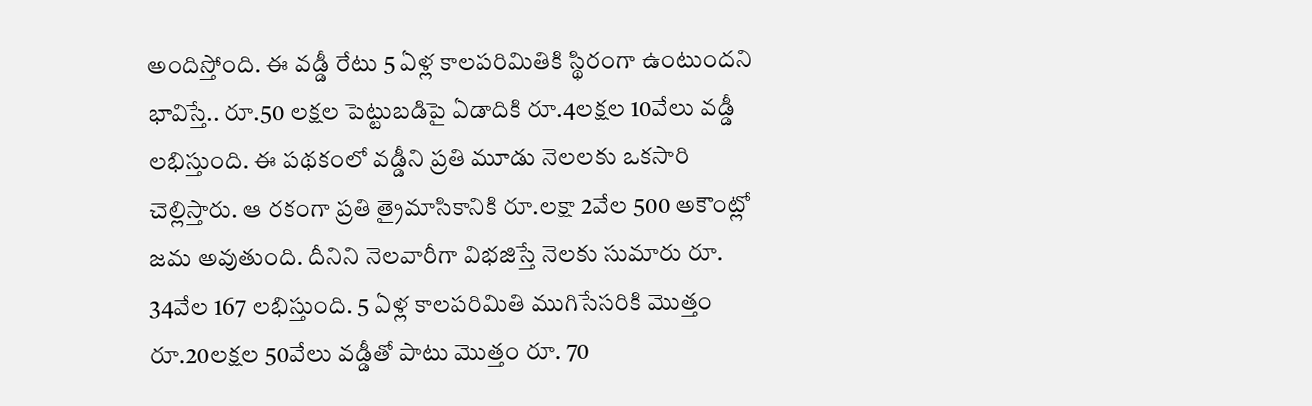అందిస్తోంది. ఈ వడ్డీ రేటు 5 ఏళ్ల కాలపరిమితికి స్థిరంగా ఉంటుందని భావిస్తే.. రూ.50 లక్షల పెట్టుబడిపై ఏడాదికి రూ.4లక్షల 10వేలు వడ్డీ లభిస్తుంది. ఈ పథకంలో వడ్డీని ప్రతి మూడు నెలలకు ఒకసారి చెల్లిస్తారు. ఆ రకంగా ప్రతి త్రైమాసికానికి రూ.లక్షా 2వేల 500 అకౌంట్లో జమ అవుతుంది. దీనిని నెలవారీగా విభజిస్తే నెలకు సుమారు రూ. 34వేల 167 లభిస్తుంది. 5 ఏళ్ల కాలపరిమితి ముగిసేసరికి మొత్తం రూ.20లక్షల 50వేలు వడ్డీతో పాటు మొత్తం రూ. 70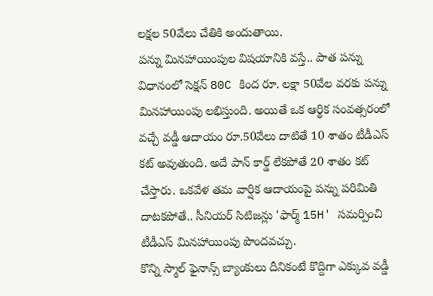లక్షల 50వేలు చేతికి అందుతాయి.
పన్ను మినహాయింపుల విషయానికి వస్తే.. పాత పన్ను విధానంలో సెక్షన్ 80C కింద రూ. లక్షా 50వేల వరకు పన్ను మినహాయింపు లభిస్తుంది. అయితే ఒక ఆర్థిక సంవత్సరంలో వచ్చే వడ్డీ ఆదాయం రూ.50వేలు దాటితే 10 శాతం టీడీఎస్ కట్ అవుతుంది. అదే పాన్ కార్డ్ లేకపోతే 20 శాతం కట్ చేస్తారు. ఒకవేళ తమ వార్షిక ఆదాయంపై పన్ను పరిమితి దాటకపోతే.. సీనియర్ సిటిజన్లు 'ఫార్మ్ 15H' సమర్పించి టీడీఎస్ మినహాయింపు పొందవచ్చు.
కొన్ని స్మాల్ ఫైనాన్స్ బ్యాంకులు దీనికంటే కొద్దిగా ఎక్కువ వడ్డీ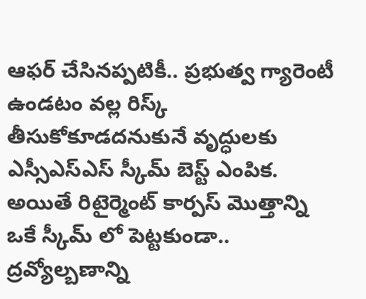ఆఫర్ చేసినప్పటికీ.. ప్రభుత్వ గ్యారెంటీ ఉండటం వల్ల రిస్క్ తీసుకోకూడదనుకునే వృద్ధులకు ఎస్సీఎస్ఎస్ స్కీమ్ బెస్ట్ ఎంపిక. అయితే రిటైర్మెంట్ కార్పస్ మొత్తాన్ని ఒకే స్కీమ్ లో పెట్టకుండా.. ద్రవ్యోల్బణాన్ని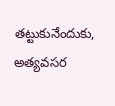తట్టుకునేందుకు, అత్యవసర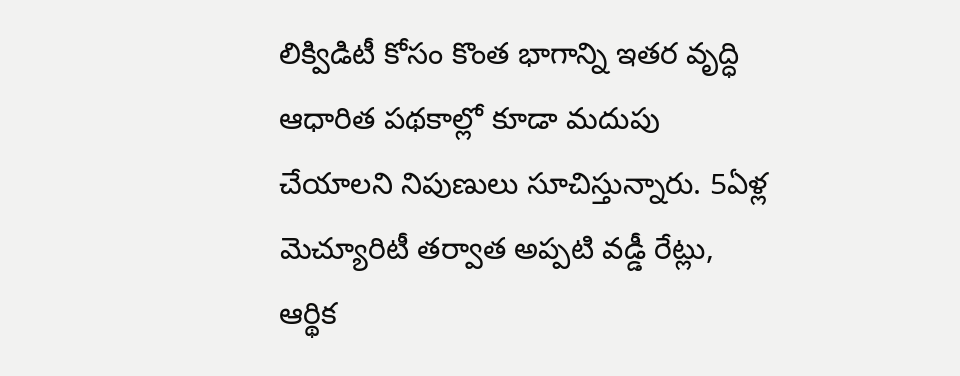లిక్విడిటీ కోసం కొంత భాగాన్ని ఇతర వృద్ధి ఆధారిత పథకాల్లో కూడా మదుపు చేయాలని నిపుణులు సూచిస్తున్నారు. 5ఏళ్ల మెచ్యూరిటీ తర్వాత అప్పటి వడ్డీ రేట్లు, ఆర్థిక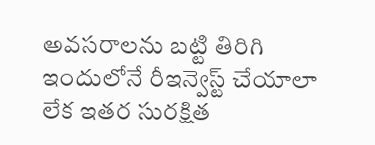అవసరాలను బట్టి తిరిగి ఇందులోనే రీఇన్వెస్ట్ చేయాలా లేక ఇతర సురక్షిత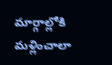మార్గాల్లోకి మళ్లించాలా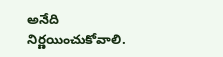అనేది నిర్ణయించుకోవాలి.